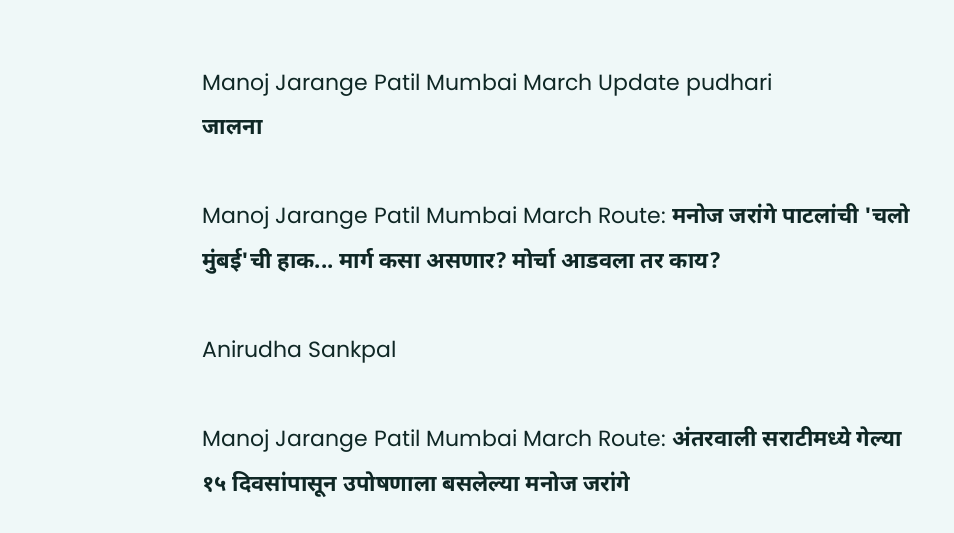Manoj Jarange Patil Mumbai March Update pudhari
जालना

Manoj Jarange Patil Mumbai March Route: मनोज जरांगे पाटलांची 'चलो मुंबई'ची हाक... मार्ग कसा असणार? मोर्चा आडवला तर काय?

Anirudha Sankpal

Manoj Jarange Patil Mumbai March Route: अंतरवाली सराटीमध्ये गेल्या १५ दिवसांपासून उपोषणाला बसलेल्या मनोज जरांगे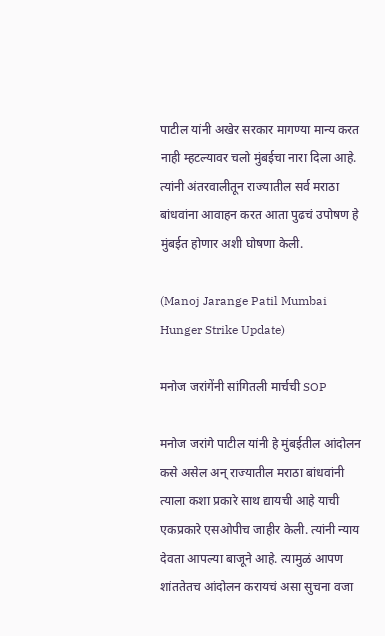पाटील यांनी अखेर सरकार मागण्या मान्य करत नाही म्हटल्यावर चलो मुंबईचा नारा दिला आहे. त्यांनी अंतरवालीतून राज्यातील सर्व मराठा बांधवांना आवाहन करत आता पुढचं उपोषण हे मुंबईत होणार अशी घोषणा केली.

(Manoj Jarange Patil Mumbai Hunger Strike Update)

मनोज जरांगेंनी सांगितली मार्चची SOP

मनोज जरांगे पाटील यांनी हे मुंबईतील आंदोलन कसे असेल अन् राज्यातील मराठा बांधवांनी त्याला कशा प्रकारे साथ द्यायची आहे याची एकप्रकारे एसओपीच जाहीर केली. त्यांनी न्याय देवता आपल्या बाजूने आहे. त्यामुळं आपण शांततेतच आंदोलन करायचं असा सुचना वजा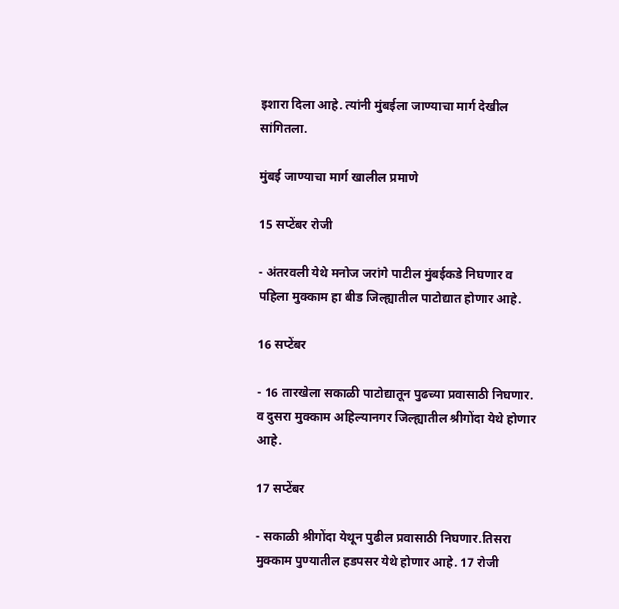इशारा दिला आहे. त्यांनी मुंबईला जाण्याचा मार्ग देखील सांगितला.

मुंबई जाण्याचा मार्ग खालील प्रमाणे

15 सप्टेंबर रोजी

- अंतरवली येथे मनोज जरांगे पाटील मुंबईकडे निघणार व पहिला मुक्काम हा बीड जिल्ह्यातील पाटोद्यात होणार आहे.

16 सप्टेंबर

- 16 तारखेला सकाळी पाटोद्यातून पुढच्या प्रवासाठी निघणार. व दुसरा मुक्काम अहिल्यानगर जिल्ह्यातील श्रीगोंदा येथे होणार आहे.

17 सप्टेंबर

- सकाळी श्रीगोंदा येथून पुढील प्रवासाठी निघणार.तिसरा मुक्काम पुण्यातील हडपसर येथे होणार आहे. 17 रोजी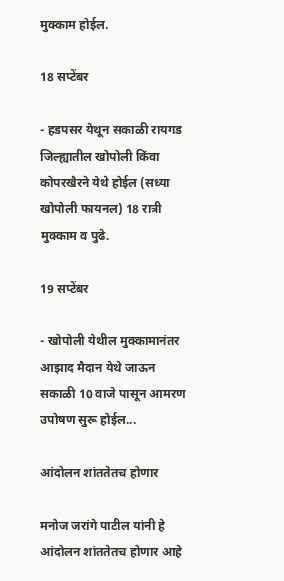मुक्काम होईल.

18 सप्टेंबर

- हडपसर येथून सकाळी रायगड जिल्ह्यातील खोपोली किंवा कोपरखैरने येथे होईल (सध्या खोपोली फायनल) 18 रात्री मुक्काम व पुढे.

19 सप्टेंबर

- खोपोली येथील मुक्कामानंतर आझाद मैदान येथे जाऊन सकाळी 10 वाजे पासून आमरण उपोषण सुरू होईल...

आंदोलन शांततेतच होणार

मनोज जरांगे पाटील यांनी हे आंदोलन शांततेतच होणार आहे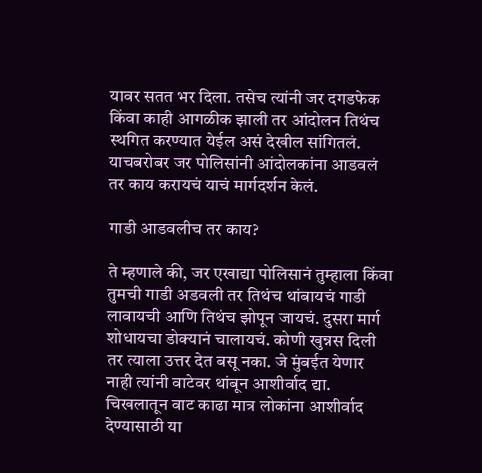यावर सतत भर दिला. तसेच त्यांनी जर दगडफेक किंवा काही आगळीक झाली तर आंदोलन तिथंच स्थगित करण्यात येईल असं देखील सांगितलं. याचबरोबर जर पोलिसांनी आंदोलकांना आडवलं तर काय करायचं याचं मार्गदर्शन केलं.

गाडी आडवलीच तर काय?

ते म्हणाले की, जर एखाद्या पोलिसानं तुम्हाला किंवा तुमची गाडी अडवली तर तिथंच थांबायचं गाडी लावायची आणि तिथंच झोपून जायचं. दुसरा मार्ग शोधायचा डोक्यानं चालायचं. कोणी खुन्नस दिली तर त्याला उत्तर देत बसू नका. जे मुंबईत येणार नाही त्यांनी वाटेवर थांबून आशीर्वाद द्या. चिखलातून वाट काढा मात्र लोकांना आशीर्वाद देण्यासाठी या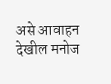असे आवाहन देखील मनोज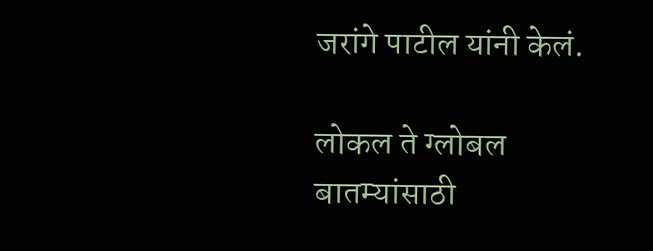जरांगे पाटील यांनी केलं.

लोकल ते ग्लोबल बातम्यांसाठी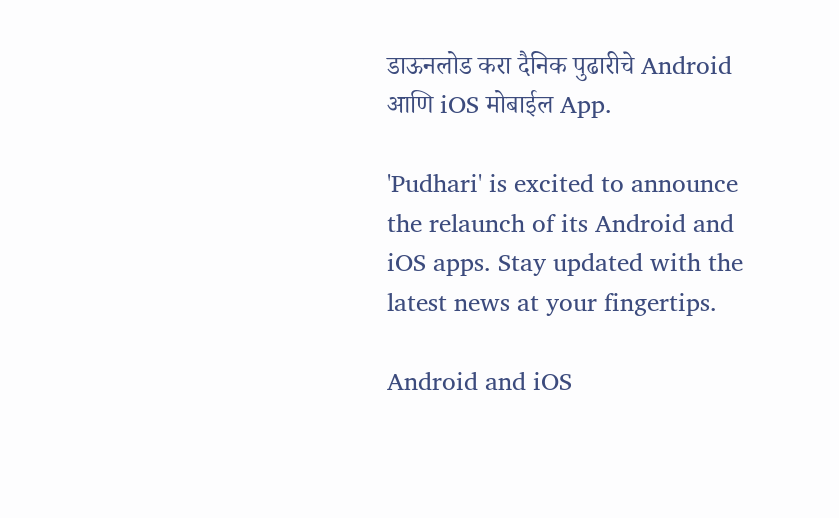डाऊनलोड करा दैनिक पुढारीचे Android आणि iOS मोबाईल App.

'Pudhari' is excited to announce the relaunch of its Android and iOS apps. Stay updated with the latest news at your fingertips.

Android and iOS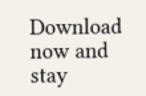Download now and stay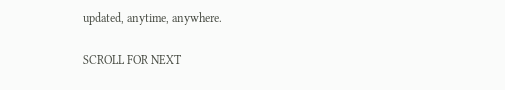updated, anytime, anywhere.

SCROLL FOR NEXT